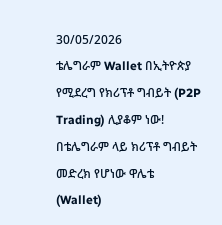30/05/2026
ቴሌግራም Wallet በኢትዮጵያ የሚደረግ የክሪፕቶ ግብይት (P2P Trading) ሊያቆም ነው!
በቴሌግራም ላይ ክሪፕቶ ግብይት መድረክ የሆነው ዋሌቴ (Wallet)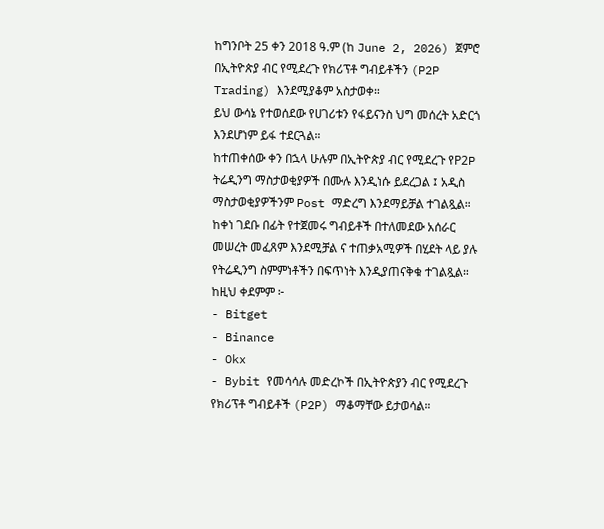ከግንቦት 25 ቀን 2018 ዓ.ም (ከ June 2, 2026) ጀምሮ በኢትዮጵያ ብር የሚደረጉ የክሪፕቶ ግብይቶችን (P2P Trading) እንደሚያቆም አስታወቀ።
ይህ ውሳኔ የተወሰደው የሀገሪቱን የፋይናንስ ህግ መሰረት አድርጎ እንደሆነም ይፋ ተደርጓል።
ከተጠቀሰው ቀን በኋላ ሁሉም በኢትዮጵያ ብር የሚደረጉ የP2P ትሬዲንግ ማስታወቂያዎች በሙሉ እንዲነሱ ይደረጋል ፤ አዲስ ማስታወቂያዎችንም Post ማድረግ እንደማይቻል ተገልጿል።
ከቀነ ገደቡ በፊት የተጀመሩ ግብይቶች በተለመደው አሰራር መሠረት መፈጸም እንደሚቻል ና ተጠቃአሚዎች በሂደት ላይ ያሉ የትሬዲንግ ስምምነቶችን በፍጥነት እንዲያጠናቅቁ ተገልጿል።
ከዚህ ቀደምም ፦
- Bitget
- Binance
- Okx
- Bybit የመሳሳሉ መድረኮች በኢትዮጵያን ብር የሚደረጉ የክሪፕቶ ግብይቶች (P2P) ማቆማቸው ይታወሳል።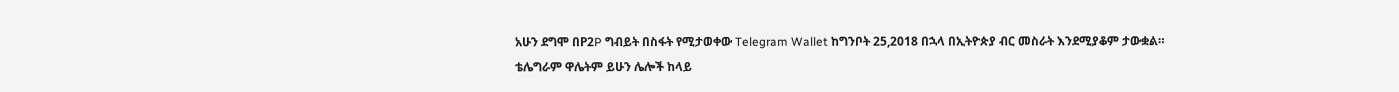አሁን ደግሞ በP2P ግብይት በስፋት የሚታወቀው Telegram Wallet ከግንቦት 25,2018 በኋላ በኢትዮጵያ ብር መስራት እንደሚያቆም ታውቋል።
ቴሌግራም ዋሌትም ይሁን ሌሎች ከላይ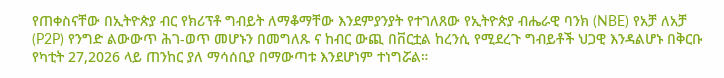የጠቀስናቸው በኢትዮጵያ ብር የክሪፕቶ ግብይት ለማቆማቸው እንደምያንያት የተገለጸው የኢትዮጵያ ብሔራዊ ባንክ (NBE) የአቻ ለአቻ (P2P) የንግድ ልውውጥ ሕገ-ወጥ መሆኑን በመግለጹ ና ከብር ውጪ በቨርቷል ከረንሲ የሚደረጉ ግብይቶች ህጋዊ እንዳልሆኑ በቅርቡ የካቲት 27,2026 ላይ ጠንከር ያለ ማሳሰቢያ በማውጣቱ እንደሆነም ተነግሯል።